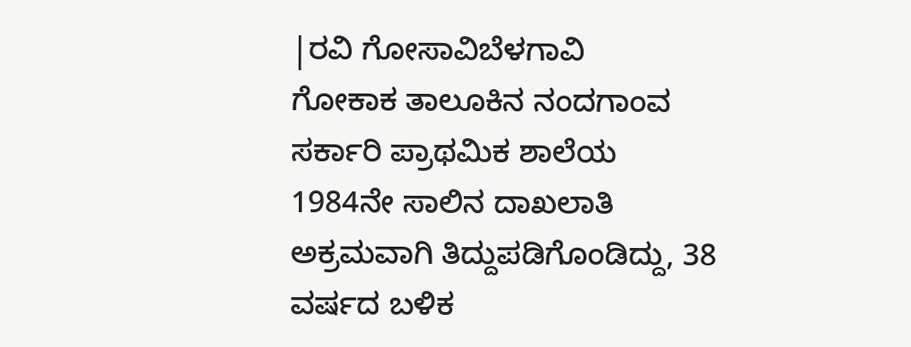|ರವಿ ಗೋಸಾವಿಬೆಳಗಾವಿ
ಗೋಕಾಕ ತಾಲೂಕಿನ ನಂದಗಾಂವ ಸರ್ಕಾರಿ ಪ್ರಾಥಮಿಕ ಶಾಲೆಯ 1984ನೇ ಸಾಲಿನ ದಾಖಲಾತಿ ಅಕ್ರಮವಾಗಿ ತಿದ್ದುಪಡಿಗೊಂಡಿದ್ದು, 38 ವರ್ಷದ ಬಳಿಕ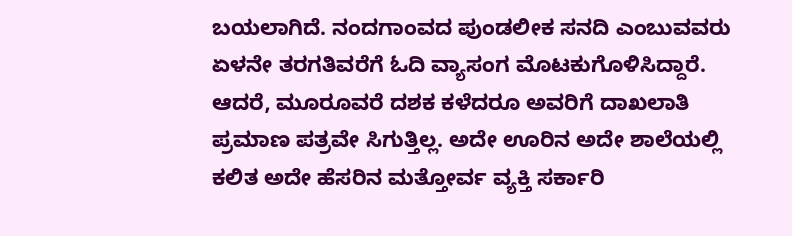ಬಯಲಾಗಿದೆ. ನಂದಗಾಂವದ ಪುಂಡಲೀಕ ಸನದಿ ಎಂಬುವವರು ಏಳನೇ ತರಗತಿವರೆಗೆ ಓದಿ ವ್ಯಾಸಂಗ ಮೊಟಕುಗೊಳಿಸಿದ್ದಾರೆ. ಆದರೆ, ಮೂರೂವರೆ ದಶಕ ಕಳೆದರೂ ಅವರಿಗೆ ದಾಖಲಾತಿ ಪ್ರಮಾಣ ಪತ್ರವೇ ಸಿಗುತ್ತಿಲ್ಲ. ಅದೇ ಊರಿನ ಅದೇ ಶಾಲೆಯಲ್ಲಿ ಕಲಿತ ಅದೇ ಹೆಸರಿನ ಮತ್ತೋರ್ವ ವ್ಯಕ್ತಿ ಸರ್ಕಾರಿ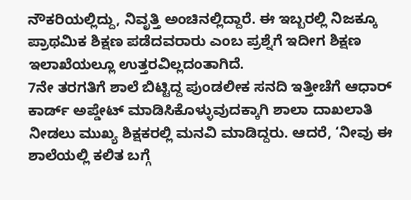ನೌಕರಿಯಲ್ಲಿದ್ದು, ನಿವೃತ್ತಿ ಅಂಚಿನಲ್ಲಿದ್ದಾರೆ. ಈ ಇಬ್ಬರಲ್ಲಿ ನಿಜಕ್ಕೂ ಪ್ರಾಥಮಿಕ ಶಿಕ್ಷಣ ಪಡೆದವರಾರು ಎಂಬ ಪ್ರಶ್ನೆಗೆ ಇದೀಗ ಶಿಕ್ಷಣ ಇಲಾಖೆಯಲ್ಲೂ ಉತ್ತರವಿಲ್ಲದಂತಾಗಿದೆ.
7ನೇ ತರಗತಿಗೆ ಶಾಲೆ ಬಿಟ್ಟಿದ್ದ ಪುಂಡಲೀಕ ಸನದಿ ಇತ್ತೀಚೆಗೆ ಆಧಾರ್ ಕಾರ್ಡ್ ಅಪ್ಡೇಟ್ ಮಾಡಿಸಿಕೊಳ್ಳುವುದಕ್ಕಾಗಿ ಶಾಲಾ ದಾಖಲಾತಿ ನೀಡಲು ಮುಖ್ಯ ಶಿಕ್ಷಕರಲ್ಲಿ ಮನವಿ ಮಾಡಿದ್ದರು. ಆದರೆ, ‘ನೀವು ಈ ಶಾಲೆಯಲ್ಲಿ ಕಲಿತ ಬಗ್ಗೆ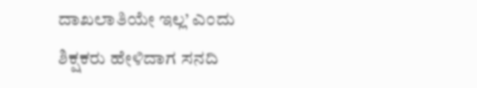ದಾಖಲಾತಿಯೇ ಇಲ್ಲ’ ಎಂದು ಶಿಕ್ಷಕರು ಹೇಳಿದಾಗ ಸನದಿ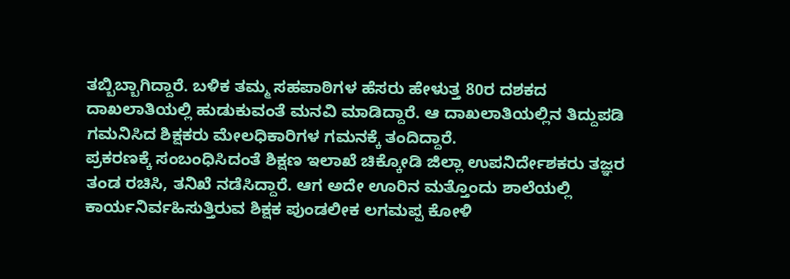ತಬ್ಬಿಬ್ಬಾಗಿದ್ದಾರೆ. ಬಳಿಕ ತಮ್ಮ ಸಹಪಾಠಿಗಳ ಹೆಸರು ಹೇಳುತ್ತ 80ರ ದಶಕದ ದಾಖಲಾತಿಯಲ್ಲಿ ಹುಡುಕುವಂತೆ ಮನವಿ ಮಾಡಿದ್ದಾರೆ. ಆ ದಾಖಲಾತಿಯಲ್ಲಿನ ತಿದ್ದುಪಡಿ ಗಮನಿಸಿದ ಶಿಕ್ಷಕರು ಮೇಲಧಿಕಾರಿಗಳ ಗಮನಕ್ಕೆ ತಂದಿದ್ದಾರೆ.
ಪ್ರಕರಣಕ್ಕೆ ಸಂಬಂಧಿಸಿದಂತೆ ಶಿಕ್ಷಣ ಇಲಾಖೆ ಚಿಕ್ಕೋಡಿ ಜಿಲ್ಲಾ ಉಪನಿರ್ದೇಶಕರು ತಜ್ಞರ ತಂಡ ರಚಿಸಿ, ತನಿಖೆ ನಡೆಸಿದ್ದಾರೆ. ಆಗ ಅದೇ ಊರಿನ ಮತ್ತೊಂದು ಶಾಲೆಯಲ್ಲಿ ಕಾರ್ಯನಿರ್ವಹಿಸುತ್ತಿರುವ ಶಿಕ್ಷಕ ಪುಂಡಲೀಕ ಲಗಮಪ್ಪ ಕೋಳಿ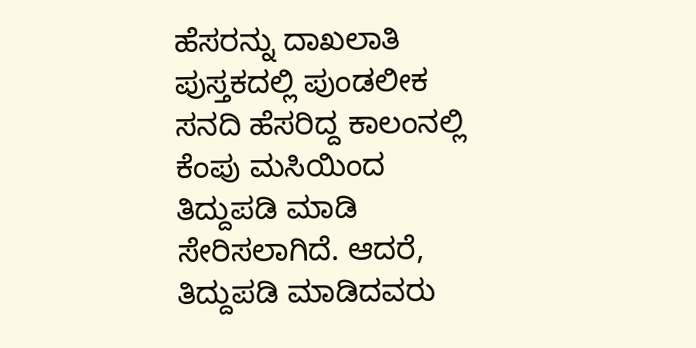ಹೆಸರನ್ನು ದಾಖಲಾತಿ ಪುಸ್ತಕದಲ್ಲಿ ಪುಂಡಲೀಕ ಸನದಿ ಹೆಸರಿದ್ದ ಕಾಲಂನಲ್ಲಿ ಕೆಂಪು ಮಸಿಯಿಂದ ತಿದ್ದುಪಡಿ ಮಾಡಿ ಸೇರಿಸಲಾಗಿದೆ. ಆದರೆ, ತಿದ್ದುಪಡಿ ಮಾಡಿದವರು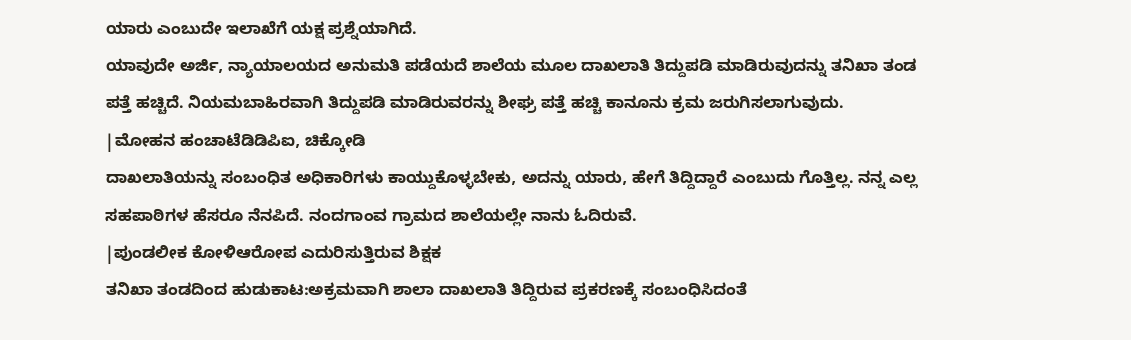ಯಾರು ಎಂಬುದೇ ಇಲಾಖೆಗೆ ಯಕ್ಷ ಪ್ರಶ್ನೆಯಾಗಿದೆ.
ಯಾವುದೇ ಅರ್ಜಿ, ನ್ಯಾಯಾಲಯದ ಅನುಮತಿ ಪಡೆಯದೆ ಶಾಲೆಯ ಮೂಲ ದಾಖಲಾತಿ ತಿದ್ದುಪಡಿ ಮಾಡಿರುವುದನ್ನು ತನಿಖಾ ತಂಡ ಪತ್ತೆ ಹಚ್ಚಿದೆ. ನಿಯಮಬಾಹಿರವಾಗಿ ತಿದ್ದುಪಡಿ ಮಾಡಿರುವರನ್ನು ಶೀಘ್ರ ಪತ್ತೆ ಹಚ್ಚಿ ಕಾನೂನು ಕ್ರಮ ಜರುಗಿಸಲಾಗುವುದು.
|ಮೋಹನ ಹಂಚಾಟೆಡಿಡಿಪಿಐ, ಚಿಕ್ಕೋಡಿ
ದಾಖಲಾತಿಯನ್ನು ಸಂಬಂಧಿತ ಅಧಿಕಾರಿಗಳು ಕಾಯ್ದುಕೊಳ್ಳಬೇಕು, ಅದನ್ನು ಯಾರು, ಹೇಗೆ ತಿದ್ದಿದ್ದಾರೆ ಎಂಬುದು ಗೊತ್ತಿಲ್ಲ. ನನ್ನ ಎಲ್ಲ ಸಹಪಾಠಿಗಳ ಹೆಸರೂ ನೆನಪಿದೆ. ನಂದಗಾಂವ ಗ್ರಾಮದ ಶಾಲೆಯಲ್ಲೇ ನಾನು ಓದಿರುವೆ.
|ಪುಂಡಲೀಕ ಕೋಳಿಆರೋಪ ಎದುರಿಸುತ್ತಿರುವ ಶಿಕ್ಷಕ
ತನಿಖಾ ತಂಡದಿಂದ ಹುಡುಕಾಟ:ಅಕ್ರಮವಾಗಿ ಶಾಲಾ ದಾಖಲಾತಿ ತಿದ್ದಿರುವ ಪ್ರಕರಣಕ್ಕೆ ಸಂಬಂಧಿಸಿದಂತೆ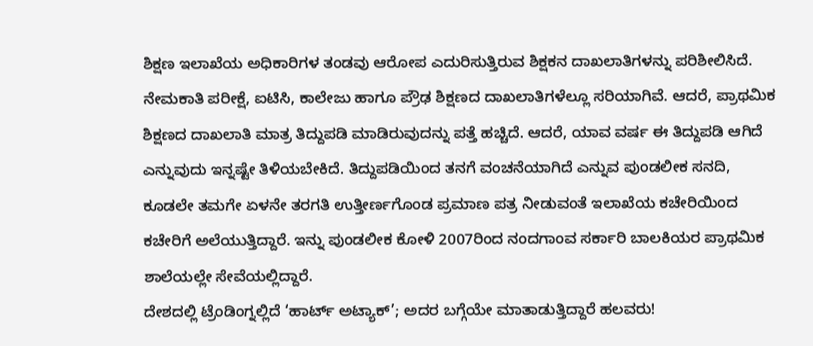ಶಿಕ್ಷಣ ಇಲಾಖೆಯ ಅಧಿಕಾರಿಗಳ ತಂಡವು ಆರೋಪ ಎದುರಿಸುತ್ತಿರುವ ಶಿಕ್ಷಕನ ದಾಖಲಾತಿಗಳನ್ನು ಪರಿಶೀಲಿಸಿದೆ. ನೇಮಕಾತಿ ಪರೀಕ್ಷೆ, ಐಟಿಸಿ, ಕಾಲೇಜು ಹಾಗೂ ಪ್ರೌಢ ಶಿಕ್ಷಣದ ದಾಖಲಾತಿಗಳೆಲ್ಲೂ ಸರಿಯಾಗಿವೆ. ಆದರೆ, ಪ್ರಾಥಮಿಕ ಶಿಕ್ಷಣದ ದಾಖಲಾತಿ ಮಾತ್ರ ತಿದ್ದುಪಡಿ ಮಾಡಿರುವುದನ್ನು ಪತ್ತೆ ಹಚ್ಚಿದೆ. ಆದರೆ, ಯಾವ ವರ್ಷ ಈ ತಿದ್ದುಪಡಿ ಆಗಿದೆ ಎನ್ನುವುದು ಇನ್ನಷ್ಟೇ ತಿಳಿಯಬೇಕಿದೆ. ತಿದ್ದುಪಡಿಯಿಂದ ತನಗೆ ವಂಚನೆಯಾಗಿದೆ ಎನ್ನುವ ಪುಂಡಲೀಕ ಸನದಿ, ಕೂಡಲೇ ತಮಗೇ ಏಳನೇ ತರಗತಿ ಉತ್ತೀರ್ಣಗೊಂಡ ಪ್ರಮಾಣ ಪತ್ರ ನೀಡುವಂತೆ ಇಲಾಖೆಯ ಕಚೇರಿಯಿಂದ ಕಚೇರಿಗೆ ಅಲೆಯುತ್ತಿದ್ದಾರೆ. ಇನ್ನು ಪುಂಡಲೀಕ ಕೋಳಿ 2007ರಿಂದ ನಂದಗಾಂವ ಸರ್ಕಾರಿ ಬಾಲಕಿಯರ ಪ್ರಾಥಮಿಕ ಶಾಲೆಯಲ್ಲೇ ಸೇವೆಯಲ್ಲಿದ್ದಾರೆ.
ದೇಶದಲ್ಲಿ ಟ್ರೆಂಡಿಂಗ್ನಲ್ಲಿದೆ ‘ಹಾರ್ಟ್ ಅಟ್ಯಾಕ್’; ಅದರ ಬಗ್ಗೆಯೇ ಮಾತಾಡುತ್ತಿದ್ದಾರೆ ಹಲವರು!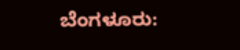ಬೆಂಗಳೂರು: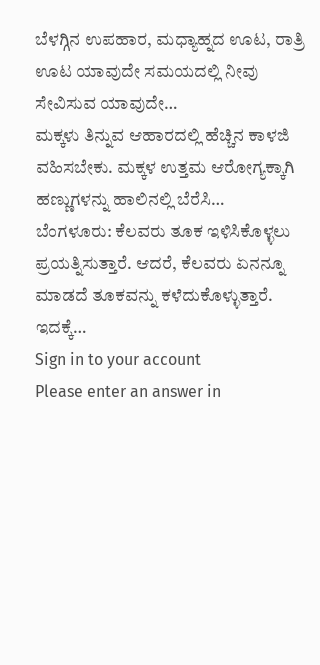ಬೆಳಗ್ಗಿನ ಉಪಹಾರ, ಮಧ್ಯಾಹ್ನದ ಊಟ, ರಾತ್ರಿ ಊಟ ಯಾವುದೇ ಸಮಯದಲ್ಲಿ ನೀವು ಸೇವಿಸುವ ಯಾವುದೇ…
ಮಕ್ಕಳು ತಿನ್ನುವ ಆಹಾರದಲ್ಲಿ ಹೆಚ್ಚಿನ ಕಾಳಜಿ ವಹಿಸಬೇಕು. ಮಕ್ಕಳ ಉತ್ತಮ ಆರೋಗ್ಯಕ್ಕಾಗಿ ಹಣ್ಣುಗಳನ್ನು ಹಾಲಿನಲ್ಲಿ ಬೆರೆಸಿ…
ಬೆಂಗಳೂರು: ಕೆಲವರು ತೂಕ ಇಳಿಸಿಕೊಳ್ಳಲು ಪ್ರಯತ್ನಿಸುತ್ತಾರೆ. ಆದರೆ, ಕೆಲವರು ಏನನ್ನೂ ಮಾಡದೆ ತೂಕವನ್ನು ಕಳೆದುಕೊಳ್ಳುತ್ತಾರೆ. ಇದಕ್ಕೆ…
Sign in to your account
Please enter an answer in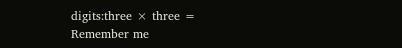digits:three × three =
Remember me